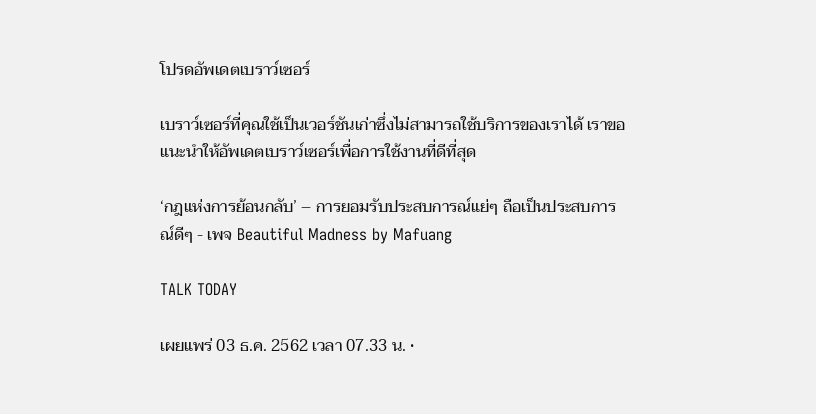โปรดอัพเดตเบราว์เซอร์

เบราว์เซอร์ที่คุณใช้เป็นเวอร์ชันเก่าซึ่งไม่สามารถใช้บริการของเราได้ เราขอแนะนำให้อัพเดตเบราว์เซอร์เพื่อการใช้งานที่ดีที่สุด

‘กฎแห่งการย้อนกลับ’ – การยอมรับประสบการณ์แย่ๆ ถือเป็นประสบการณ์ดีๆ - เพจ Beautiful Madness by Mafuang

TALK TODAY

เผยแพร่ 03 ธ.ค. 2562 เวลา 07.33 น. •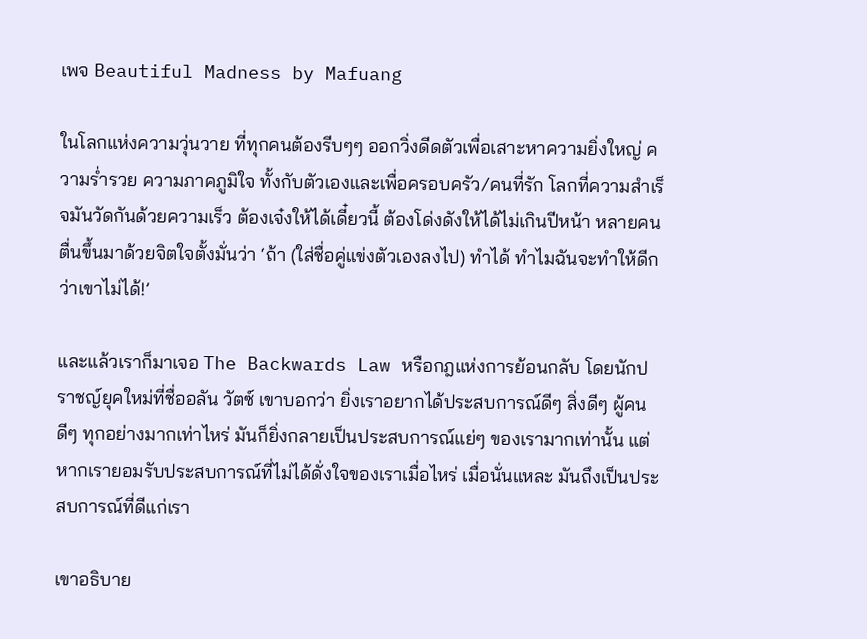เพจ Beautiful Madness by Mafuang

ในโลกแห่งความวุ่นวาย ที่ทุกคนต้องรีบๆๆ ออกวิ่งดีดตัวเพื่อเสาะหาความยิ่งใหญ่ ความร่ำรวย ความภาคภูมิใจ ทั้งกับตัวเองและเพื่อครอบครัว/คนที่รัก โลกที่ความสำเร็จมันวัดกันด้วยความเร็ว ต้องเจ๋งให้ได้เดี๋ยวนี้ ต้องโด่งดังให้ได้ไม่เกินปีหน้า หลายคนตื่นขึ้นมาด้วยจิตใจตั้งมั่นว่า ‘ถ้า (ใส่ชื่อคู่แข่งตัวเองลงไป) ทำได้ ทำไมฉันจะทำให้ดีกว่าเขาไม่ได้!’

และแล้วเราก็มาเจอ The Backwards Law หรือกฎแห่งการย้อนกลับ โดยนักปราชญ์ยุคใหม่ที่ชื่ออลัน วัตซ์ เขาบอกว่า ยิ่งเราอยากได้ประสบการณ์ดีๆ สิ่งดีๆ ผู้คนดีๆ ทุกอย่างมากเท่าไหร่ มันก็ยิ่งกลายเป็นประสบการณ์แย่ๆ ของเรามากเท่านั้น แต่หากเรายอมรับประสบการณ์ที่ไม่ได้ดั่งใจของเราเมื่อไหร่ เมื่อนั่นแหละ มันถึงเป็นประสบการณ์ที่ดีแก่เรา

เขาอธิบาย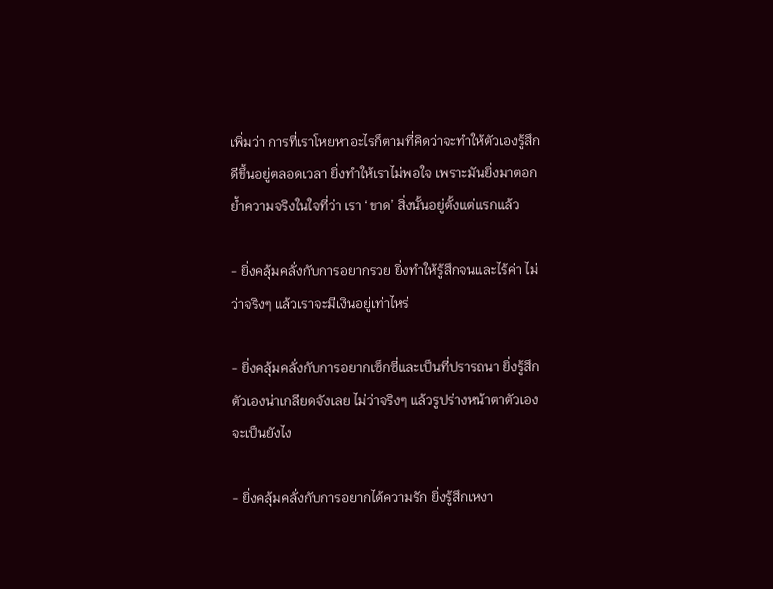เพิ่มว่า การที่เราโหยหาอะไรก็ตามที่คิดว่าจะทำให้ตัวเองรู้สึกดีขึ้นอยู่ตลอดเวลา ยิ่งทำให้เราไม่พอใจ เพราะมันยิ่งมาตอกย้ำความจริงในใจที่ว่า เรา ‘ขาด’ สิ่งนั้นอยู่ตั้งแต่แรกแล้ว

- ยิ่งคลุ้มคลั่งกับการอยากรวย ยิ่งทำให้รู้สึกจนและไร้ค่า ไม่ว่าจริงๆ แล้วเราจะมีเงินอยู่เท่าไหร่

- ยิ่งคลุ้มคลั่งกับการอยากเซ็กซี่และเป็นที่ปรารถนา ยิ่งรู้สึกตัวเองน่าเกลียดจังเลย ไม่ว่าจริงๆ แล้วรูปร่างหน้าตาตัวเองจะเป็นยังไง

- ยิ่งคลุ้มคลั่งกับการอยากได้ความรัก ยิ่งรู้สึกเหงา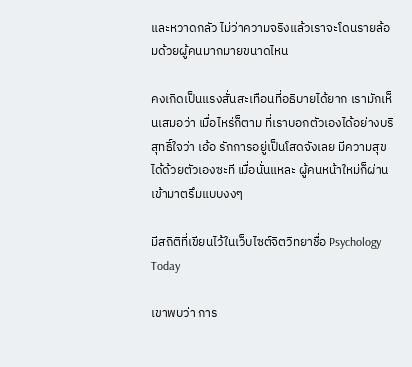และหวาดกลัว ไม่ว่าความจริงแล้วเราจะโดนรายล้อมด้วยผู้คนมากมายขนาดไหน

คงเกิดเป็นแรงสั่นสะเทือนที่อธิบายได้ยาก เรามักเห็นเสมอว่า เมื่อไหร่ก็ตาม ที่เราบอกตัวเองได้อย่างบริสุทธิ์ใจว่า เอ้อ รักการอยู่เป็นโสดจังเลย มีความสุขได้ด้วยตัวเองซะที เมื่อนั่นแหละ ผู้คนหน้าใหม่ก็ผ่านเข้ามาตรึมแบบงงๆ

มีสถิติที่เขียนไว้ในเว็บไซต์จิตวิทยาชื่อ Psychology Today

เขาพบว่า การ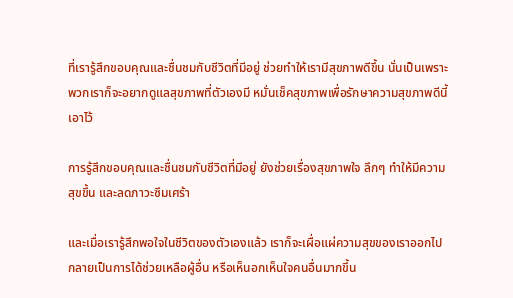ที่เรารู้สึกขอบคุณและชื่นชมกับชีวิตที่มีอยู่ ช่วยทำให้เรามีสุขภาพดีขึ้น นั่นเป็นเพราะพวกเราก็จะอยากดูแลสุขภาพที่ตัวเองมี หมั่นเช็คสุขภาพเพื่อรักษาความสุขภาพดีนี้เอาไว้

การรู้สึกขอบคุณและชื่นชมกับชีวิตที่มีอยู่ ยังช่วยเรื่องสุขภาพใจ ลึกๆ ทำให้มีความสุขขึ้น และลดภาวะซึมเศร้า

และเมื่อเรารู้สึกพอใจในชีวิตของตัวเองแล้ว เราก็จะเผื่อแผ่ความสุขของเราออกไปกลายเป็นการได้ช่วยเหลือผู้อื่น หรือเห็นอกเห็นใจคนอื่นมากขึ้น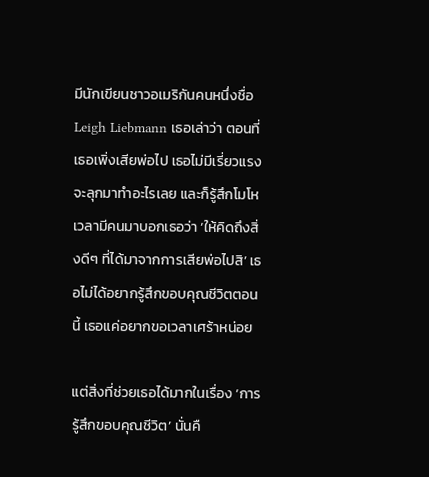มีนักเขียนชาวอเมริกันคนหนึ่งชื่อ Leigh Liebmann เธอเล่าว่า ตอนที่เธอเพิ่งเสียพ่อไป เธอไม่มีเรี่ยวแรงจะลุกมาทำอะไรเลย และก็รู้สึกโมโหเวลามีคนมาบอกเธอว่า ‘ให้คิดถึงสิ่งดีๆ ที่ได้มาจากการเสียพ่อไปสิ’ เธอไม่ได้อยากรู้สึกขอบคุณชีวิตตอนนี้ เธอแค่อยากขอเวลาเศร้าหน่อย

แต่สิ่งที่ช่วยเธอได้มากในเรื่อง ‘การรู้สึกขอบคุณชีวิต’ นั่นคื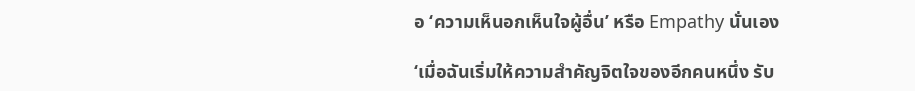อ ‘ความเห็นอกเห็นใจผู้อื่น’ หรือ Empathy นั่นเอง

‘เมื่อฉันเริ่มให้ความสำคัญจิตใจของอีกคนหนึ่ง รับ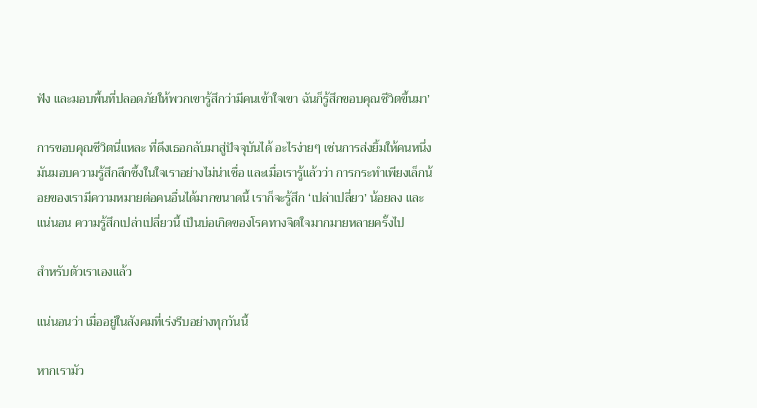ฟัง และมอบพื้นที่ปลอดภัยให้พวกเขารู้สึกว่ามีคนเข้าใจเขา ฉันก็รู้สึกขอบคุณชีวิตขึ้นมา’

การขอบคุณชีวิตนี่แหละ ที่ดึงเธอกลับมาสู่ปัจจุบันได้ อะไรง่ายๆ เช่นการส่งยิ้มให้คนหนึ่ง มันมอบความรู้สึกลึกซึ้งในใจเราอย่างไม่น่าเชื่อ และเมื่อเรารู้แล้วว่า การกระทำเพียงเล็กน้อยของเรามีความหมายต่อคนอื่นได้มากขนาดนี้ เราก็จะรู้สึก ‘เปล่าเปลี่ยว’ น้อยลง และแน่นอน ความรู้สึกเปล่าเปลี่ยวนี้ เป็นบ่อเกิดของโรคทางจิตใจมากมายหลายครั้งไป

สำหรับตัวเราเองแล้ว

แน่นอนว่า เมื่ออยู่ในสังคมที่เร่งรีบอย่างทุกวันนี้

หากเรามัว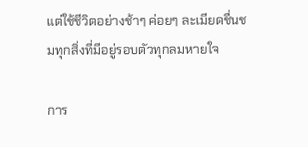แต่ใช้ชีวิตอย่างช้าๆ ค่อยๆ ละเมียดชื่นชมทุกสิ่งที่มีอยู่รอบตัวทุกลมหายใจ

การ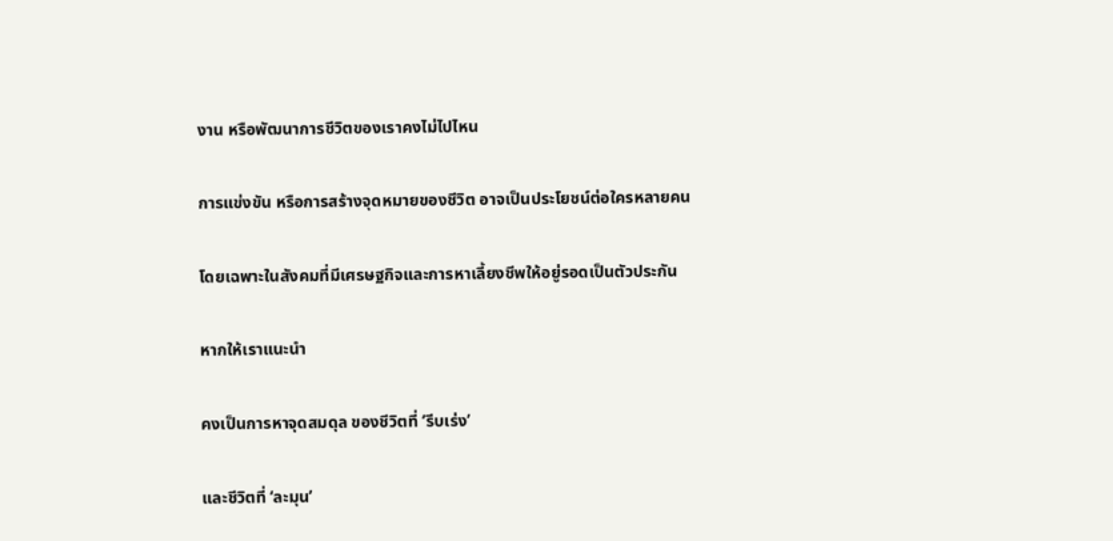งาน หรือพัฒนาการชีวิตของเราคงไม่ไปไหน

การแข่งขัน หรือการสร้างจุดหมายของชีวิต อาจเป็นประโยชน์ต่อใครหลายคน

โดยเฉพาะในสังคมที่มีเศรษฐกิจและการหาเลี้ยงชีพให้อยู่รอดเป็นตัวประกัน

หากให้เราแนะนำ

คงเป็นการหาจุดสมดุล ของชีวิตที่ ‘รีบเร่ง’

และชีวิตที่ ‘ละมุน’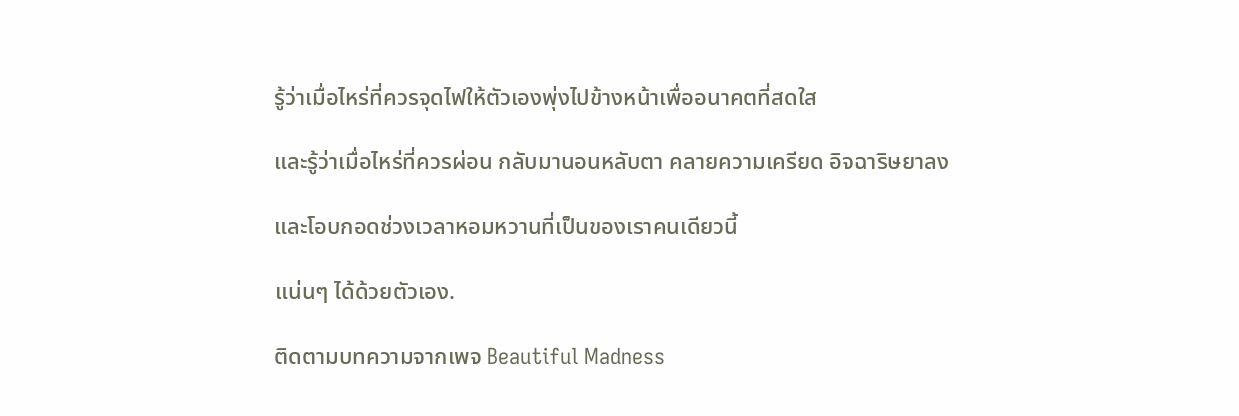รู้ว่าเมื่อไหร่ที่ควรจุดไฟให้ตัวเองพุ่งไปข้างหน้าเพื่ออนาคตที่สดใส

และรู้ว่าเมื่อไหร่ที่ควรผ่อน กลับมานอนหลับตา คลายความเครียด อิจฉาริษยาลง

และโอบกอดช่วงเวลาหอมหวานที่เป็นของเราคนเดียวนี้

แน่นๆ ได้ด้วยตัวเอง.

ติดตามบทความจากเพจ Beautiful Madness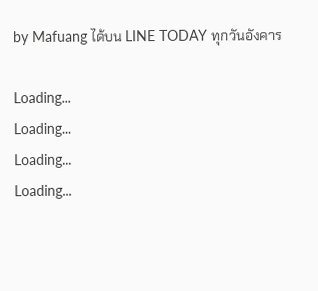by Mafuang ได้บน LINE TODAY ทุกวันอังคาร

Loading...
Loading...
Loading...
Loading...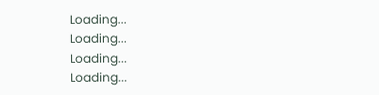Loading...
Loading...
Loading...
Loading...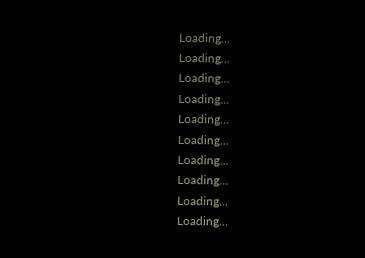Loading...
Loading...
Loading...
Loading...
Loading...
Loading...
Loading...
Loading...
Loading...
Loading...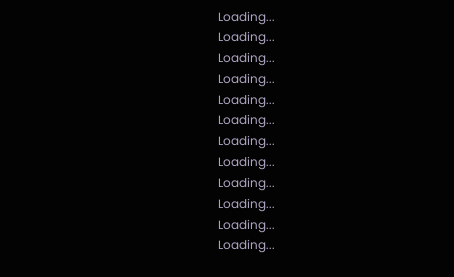Loading...
Loading...
Loading...
Loading...
Loading...
Loading...
Loading...
Loading...
Loading...
Loading...
Loading...
Loading...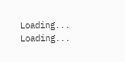Loading...
Loading...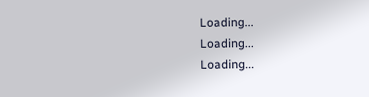Loading...
Loading...
Loading...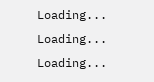Loading...
Loading...
Loading...